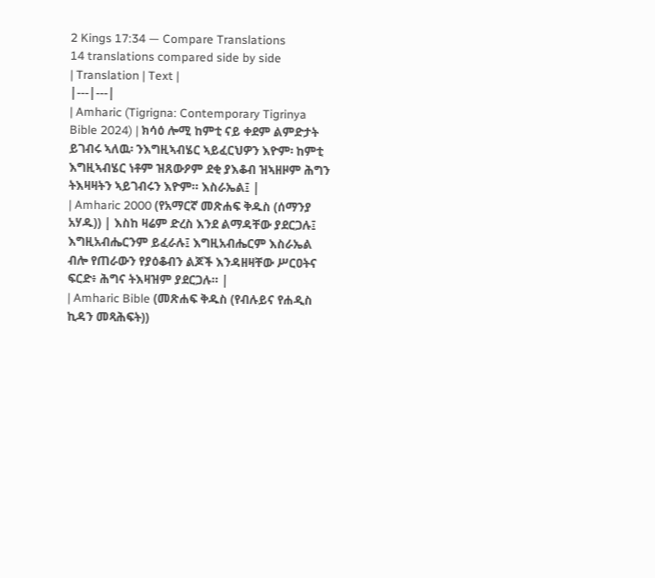2 Kings 17:34 — Compare Translations
14 translations compared side by side
| Translation | Text |
|---|---|
| Amharic (Tigrigna: Contemporary Tigrinya Bible 2024) | ክሳዕ ሎሚ ከምቲ ናይ ቀደም ልምድታት ይገብሩ ኣለዉ፡ ንእግዚኣብሄር ኣይፈርህዎን እዮም፡ ከምቲ እግዚኣብሄር ነቶም ዝጸውዖም ደቂ ያእቆብ ዝኣዘዞም ሕግን ትእዛዛትን ኣይገብሩን እዮም። እስራኤል፤ |
| Amharic 2000 (የአማርኛ መጽሐፍ ቅዱስ (ሰማንያ አሃዱ)) | እስከ ዛሬም ድረስ እንደ ልማዳቸው ያደርጋሉ፤ እግዚአብሔርንም ይፈራሉ፤ እግዚአብሔርም እስራኤል ብሎ የጠራውን የያዕቆብን ልጆች እንዳዘዛቸው ሥርዐትና ፍርድ፥ ሕግና ትእዛዝም ያደርጋሉ። |
| Amharic Bible (መጽሐፍ ቅዱስ (የብሉይና የሐዲስ ኪዳን መጻሕፍት))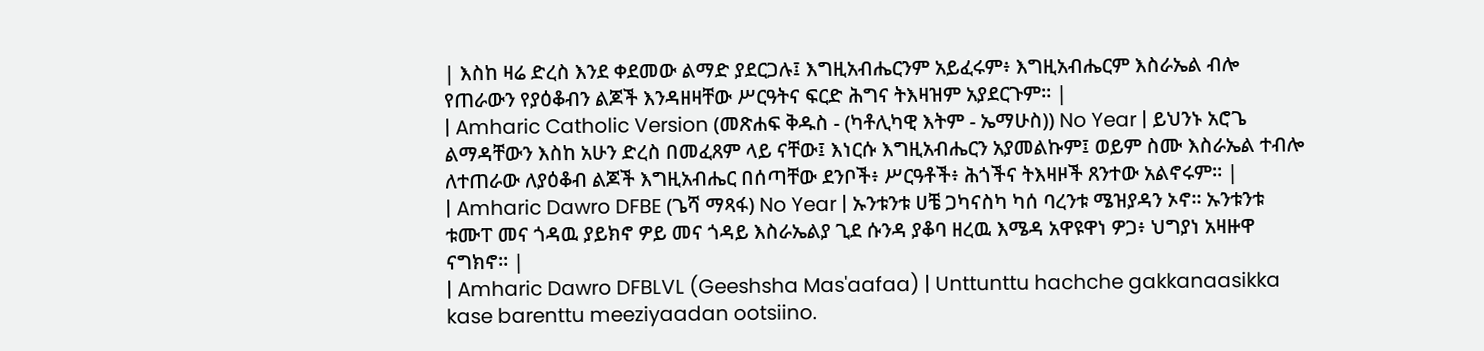| እስከ ዛሬ ድረስ እንደ ቀደመው ልማድ ያደርጋሉ፤ እግዚአብሔርንም አይፈሩም፥ እግዚአብሔርም እስራኤል ብሎ የጠራውን የያዕቆብን ልጆች እንዳዘዛቸው ሥርዓትና ፍርድ ሕግና ትእዛዝም አያደርጉም። |
| Amharic Catholic Version (መጽሐፍ ቅዱስ - (ካቶሊካዊ እትም - ኤማሁስ)) No Year | ይህንኑ አሮጌ ልማዳቸውን እስከ አሁን ድረስ በመፈጸም ላይ ናቸው፤ እነርሱ እግዚአብሔርን አያመልኩም፤ ወይም ስሙ እስራኤል ተብሎ ለተጠራው ለያዕቆብ ልጆች እግዚአብሔር በሰጣቸው ደንቦች፥ ሥርዓቶች፥ ሕጎችና ትእዛዞች ጸንተው አልኖሩም። |
| Amharic Dawro DFBE (ጌሻ ማጻፋ) No Year | ኡንቱንቱ ሀቼ ጋካናስካ ካሰ ባረንቱ ሜዝያዳን ኦኖ። ኡንቱንቱ ቱሙፐ መና ጎዳዉ ያይክኖ ዎይ መና ጎዳይ እስራኤልያ ጊደ ሱንዳ ያቆባ ዘረዉ እሜዳ አዋዩዋነ ዎጋ፥ ህግያነ አዛዙዋ ናግክኖ። |
| Amharic Dawro DFBLVL (Geeshsha Mas'aafaa) | Unttunttu hachche gakkanaasikka kase barenttu meeziyaadan ootsiino.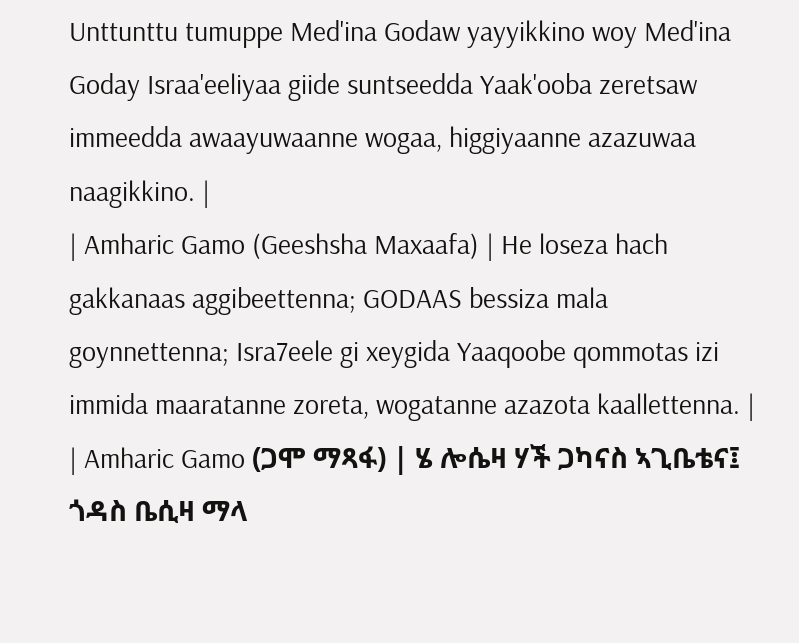Unttunttu tumuppe Med'ina Godaw yayyikkino woy Med'ina Goday Israa'eeliyaa giide suntseedda Yaak'ooba zeretsaw immeedda awaayuwaanne wogaa, higgiyaanne azazuwaa naagikkino. |
| Amharic Gamo (Geeshsha Maxaafa) | He loseza hach gakkanaas aggibeettenna; GODAAS bessiza mala goynnettenna; Isra7eele gi xeygida Yaaqoobe qommotas izi immida maaratanne zoreta, wogatanne azazota kaallettenna. |
| Amharic Gamo (ጋሞ ማጻፋ) | ሄ ሎሴዛ ሃች ጋካናስ ኣጊቤቴና፤ ጎዳስ ቤሲዛ ማላ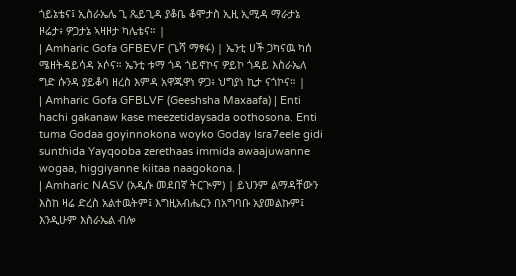ጎይኔቴና፤ ኢስራኤሌ ጊ ጼይጊዳ ያቆቤ ቆሞታስ ኢዚ ኢሚዳ ማራታኔ ዞሬታ፥ ዎጋታኔ ኣዛዞታ ካሌቴና። |
| Amharic Gofa GFBEVF (ጌሻ ማፃፋ) | ኤንቲ ሀች ጋካናዉ ካሰ ሜዘትዳይሳዳ ኦሶና። ኤንቲ ቱማ ጎዳ ጎይኖኮና ዎይኮ ጎዳይ እስራኤለ ግድ ሱንዳ ያይቆባ ዘረስ እምዳ አዋጁዋነ ዎጋ፥ ህግያነ ኪታ ናጎኮና። |
| Amharic Gofa GFBLVF (Geeshsha Maxaafa) | Enti hachi gakanaw kase meezetidaysada oothosona. Enti tuma Godaa goyinnokona woyko Goday Isra7eele gidi sunthida Yayqooba zerethaas immida awaajuwanne wogaa, higgiyanne kiitaa naagokona. |
| Amharic NASV (አዲሱ መደበኛ ትርጒም) | ይህንም ልማዳቸውን እስከ ዛሬ ድረስ አልተዉትም፤ እግዚአብሔርን በአግባቡ አያመልኩም፤ እንዲሁም እስራኤል ብሎ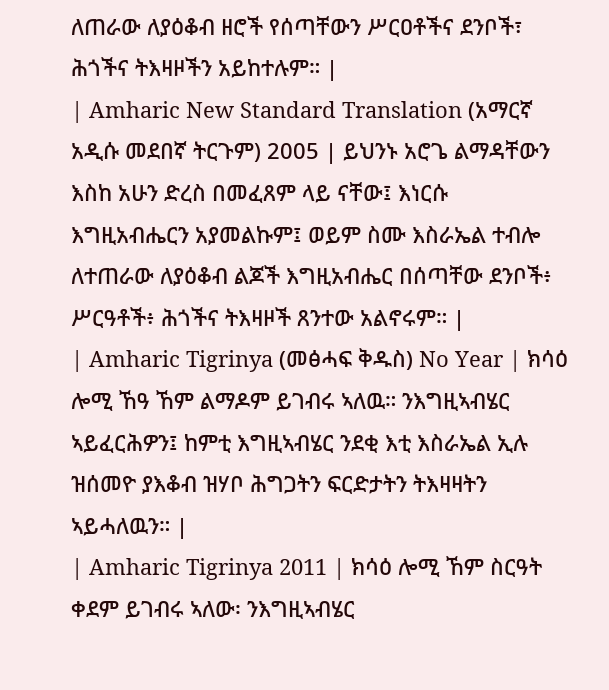ለጠራው ለያዕቆብ ዘሮች የሰጣቸውን ሥርዐቶችና ደንቦች፣ ሕጎችና ትእዛዞችን አይከተሉም። |
| Amharic New Standard Translation (አማርኛ አዲሱ መደበኛ ትርጉም) 2005 | ይህንኑ አሮጌ ልማዳቸውን እስከ አሁን ድረስ በመፈጸም ላይ ናቸው፤ እነርሱ እግዚአብሔርን አያመልኩም፤ ወይም ስሙ እስራኤል ተብሎ ለተጠራው ለያዕቆብ ልጆች እግዚአብሔር በሰጣቸው ደንቦች፥ ሥርዓቶች፥ ሕጎችና ትእዛዞች ጸንተው አልኖሩም። |
| Amharic Tigrinya (መፅሓፍ ቅዱስ) No Year | ክሳዕ ሎሚ ኸዓ ኸም ልማዶም ይገብሩ ኣለዉ። ንእግዚኣብሄር ኣይፈርሕዎን፤ ከምቲ እግዚኣብሄር ንደቂ እቲ እስራኤል ኢሉ ዝሰመዮ ያእቆብ ዝሃቦ ሕግጋትን ፍርድታትን ትእዛዛትን ኣይሓለዉን። |
| Amharic Tigrinya 2011 | ክሳዕ ሎሚ ኸም ስርዓት ቀደም ይገብሩ ኣለው፡ ንእግዚኣብሄር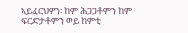ኣይፈርህዎን፡ ከም ሕጋጋቶምን ከም ፍርድታቶምን ወይ ከምቲ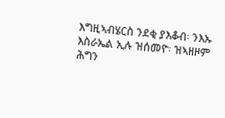እግዚኣብሄርስ ንደቂ ያእቆብ፡ ንእኡ እስራኤል ኢሉ ዝሰመዮ፡ ዝኣዘዞም ሕግን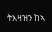ትእዛዝን ከኣ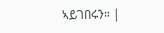ኣይገበሩን። |